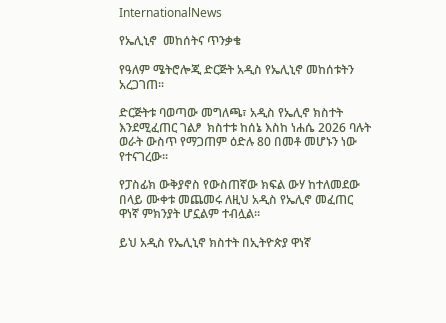InternationalNews

የኤሊኒኖ  መከሰትና ጥንቃቄ

የዓለም ሜትሮሎጂ ድርጅት አዲስ የኤሊኒኖ መከሰቱትን አረጋገጠ፡፡

ድርጅትቱ ባወጣው መግለጫ፣ አዲስ የኤሊኖ ክስተት እንደሚፈጠር ገልፆ  ክስተቱ ከሰኔ እስከ ነሐሴ 2026 ባሉት ወራት ውስጥ የማጋጠም ዕድሉ 80 በመቶ መሆኑን ነው የተናገረው፡፡

የፓስፊክ ውቅያኖስ የውስጠኛው ክፍል ውሃ ከተለመደው በላይ ሙቀቱ መጨመሩ ለዚህ አዲስ የኤሊኖ መፈጠር ዋነኛ ምክንያት ሆኗልም ተብሏል።

ይህ አዲስ የኤሊኒኖ ክስተት በኢትዮጵያ ዋነኛ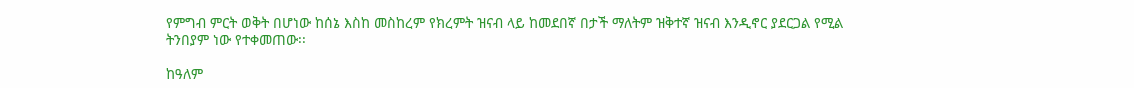የምግብ ምርት ወቅት በሆነው ከሰኔ እስከ መስከረም የክረምት ዝናብ ላይ ከመደበኛ በታች ማለትም ዝቅተኛ ዝናብ እንዲኖር ያደርጋል የሚል ትንበያም ነው የተቀመጠው፡፡

ከዓለም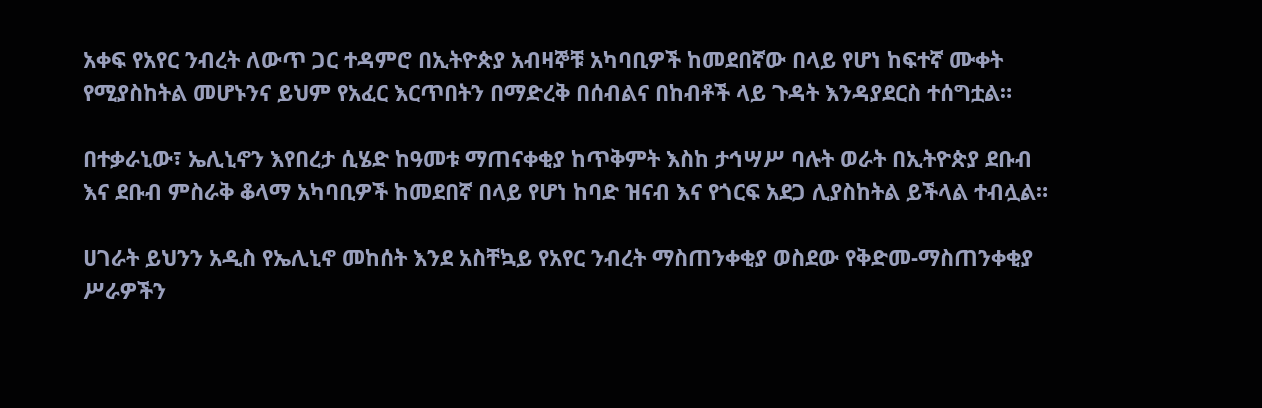አቀፍ የአየር ንብረት ለውጥ ጋር ተዳምሮ በኢትዮጵያ አብዛኞቹ አካባቢዎች ከመደበኛው በላይ የሆነ ከፍተኛ ሙቀት የሚያስከትል መሆኑንና ይህም የአፈር እርጥበትን በማድረቅ በሰብልና በከብቶች ላይ ጉዳት እንዳያደርስ ተሰግቷል።

በተቃራኒው፣ ኤሊኒኖን እየበረታ ሲሄድ ከዓመቱ ማጠናቀቂያ ከጥቅምት እስከ ታኅሣሥ ባሉት ወራት በኢትዮጵያ ደቡብ እና ደቡብ ምስራቅ ቆላማ አካባቢዎች ከመደበኛ በላይ የሆነ ከባድ ዝናብ እና የጎርፍ አደጋ ሊያስከትል ይችላል ተብሏል።

ሀገራት ይህንን አዲስ የኤሊኒኖ መከሰት እንደ አስቸኳይ የአየር ንብረት ማስጠንቀቂያ ወስደው የቅድመ-ማስጠንቀቂያ ሥራዎችን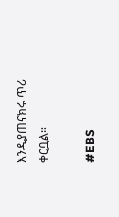እንዲያጠናክሩ ጥሪ ቀርቧል።

#EBS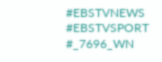#EBSTVNEWS
#EBSTVSPORT
#_7696_WN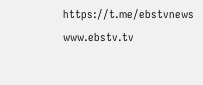https://t.me/ebstvnews
www.ebstv.tv